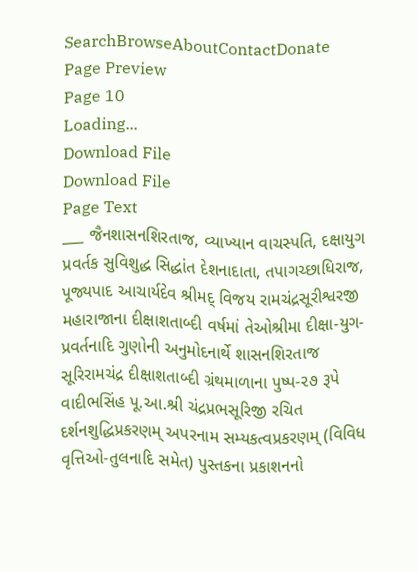SearchBrowseAboutContactDonate
Page Preview
Page 10
Loading...
Download File
Download File
Page Text
___ જૈનશાસનશિરતાજ, વ્યાખ્યાન વાચસ્પતિ, દક્ષાયુગ પ્રવર્તક સુવિશુદ્ધ સિદ્ધાંત દેશનાદાતા, તપાગચ્છાધિરાજ, પૂજ્યપાદ આચાર્યદેવ શ્રીમદ્ વિજય રામચંદ્રસૂરીશ્વરજી મહારાજાના દીક્ષાશતાબ્દી વર્ષમાં તેઓશ્રીમા દીક્ષા-યુગ-પ્રવર્તનાદિ ગુણોની અનુમોદનાર્થે શાસનશિરતાજ સૂરિરામચંદ્ર દીક્ષાશતાબ્દી ગ્રંથમાળાના પુષ્પ-૨૭ રૂપે વાદીભસિંહ પૂ.આ.શ્રી ચંદ્રપ્રભસૂરિજી રચિત દર્શનશુદ્ધિપ્રકરણમ્ અપરનામ સમ્યકત્વપ્રકરણમ્ (વિવિધ વૃત્તિઓ-તુલનાદિ સમેત) પુસ્તકના પ્રકાશનનો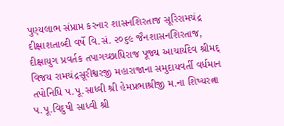પુણ્યલાભ સંપ્રાપ્ત કરનાર શાસનશિરતાજ સૂરિરામચંદ્ર દીક્ષાશતાબ્દી વર્ષે વિ.સં. ૨૦૬૯ જૈનશાસનશિરતાજ, દીક્ષાયુગ પ્રવર્તક તપાગચ્છાધિરાજ પૂજ્ય આચાર્યદેવ શ્રીમદ્ વિજય રામચંદ્રસૂરીશ્વરજી મહારાજાના સમુદાયવર્તી વર્ધમાન તપોનિધિ પ.પૂ.સાધ્વી શ્રી હેમપ્રભાશ્રીજી મ.ના શિષ્યરત્ના પ.પૂ.વિદુષી સાધ્વી શ્રી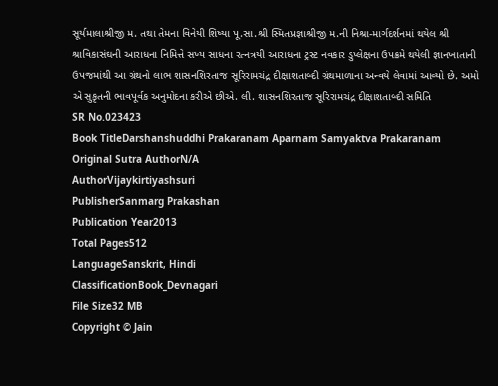સૂર્યમાલાશ્રીજી મ. તથા તેમના વિનેયી શિષ્યા પૂ.સા.શ્રી સ્મિતપ્રજ્ઞાશ્રીજી મ.ની નિશ્રા-માર્ગદર્શનમાં થયેલ શ્રી શ્રાવિકાસંઘની આરાધના નિમિત્તે સખ્ય સાધના રત્નત્રયી આરાધના ટ્રસ્ટ નવકાર ડુપ્લેક્ષના ઉપક્રમે થયેલી જ્ઞાનખાતાની ઉપજમાંથી આ ગ્રંથનો લાભ શાસનશિરતાજ સૂરિરામચંદ્ર દીક્ષાશતાબ્દી ગ્રંથમાળાના અન્વયે લેવામાં આવ્યો છે. અમો એ સુકૃતની ભાવપૂર્વક અનુમોદના કરીએ છીએ. લી. શાસનશિરતાજ સૂરિરામચંદ્ર દીક્ષાશતાબ્દી સમિતિ
SR No.023423
Book TitleDarshanshuddhi Prakaranam Aparnam Samyaktva Prakaranam
Original Sutra AuthorN/A
AuthorVijaykirtiyashsuri
PublisherSanmarg Prakashan
Publication Year2013
Total Pages512
LanguageSanskrit, Hindi
ClassificationBook_Devnagari
File Size32 MB
Copyright © Jain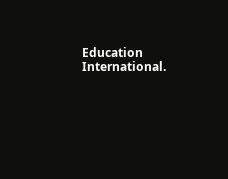Education International.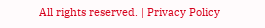All rights reserved. | Privacy Policy